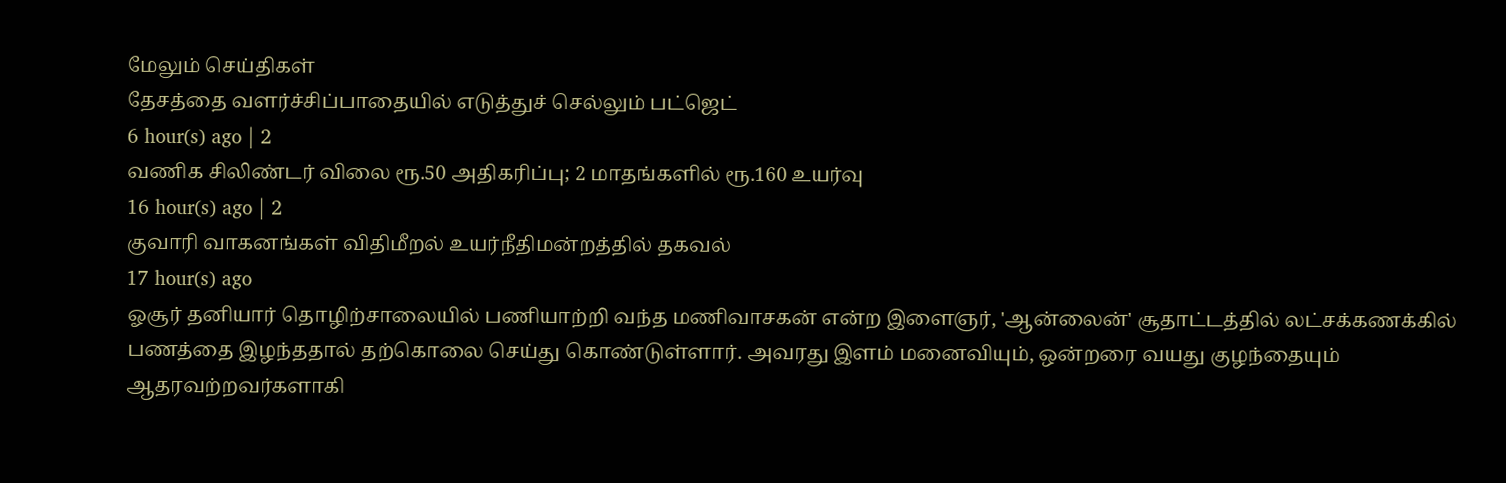மேலும் செய்திகள்
தேசத்தை வளர்ச்சிப்பாதையில் எடுத்துச் செல்லும் பட்ஜெட்
6 hour(s) ago | 2
வணிக சிலிண்டர் விலை ரூ.50 அதிகரிப்பு; 2 மாதங்களில் ரூ.160 உயர்வு
16 hour(s) ago | 2
குவாரி வாகனங்கள் விதிமீறல் உயர்நீதிமன்றத்தில் தகவல்
17 hour(s) ago
ஓசூர் தனியார் தொழிற்சாலையில் பணியாற்றி வந்த மணிவாசகன் என்ற இளைஞர், 'ஆன்லைன்' சூதாட்டத்தில் லட்சக்கணக்கில் பணத்தை இழந்ததால் தற்கொலை செய்து கொண்டுள்ளார். அவரது இளம் மனைவியும், ஒன்றரை வயது குழந்தையும் ஆதரவற்றவர்களாகி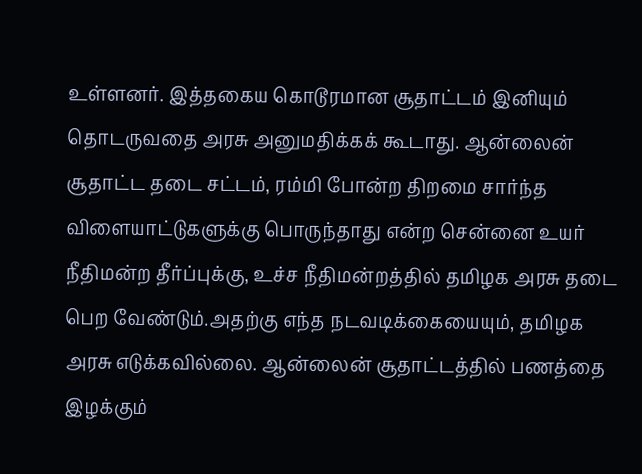உள்ளனர். இத்தகைய கொடூரமான சூதாட்டம் இனியும் தொடருவதை அரசு அனுமதிக்கக் கூடாது. ஆன்லைன் சூதாட்ட தடை சட்டம், ரம்மி போன்ற திறமை சார்ந்த விளையாட்டுகளுக்கு பொருந்தாது என்ற சென்னை உயர் நீதிமன்ற தீர்ப்புக்கு, உச்ச நீதிமன்றத்தில் தமிழக அரசு தடை பெற வேண்டும்.அதற்கு எந்த நடவடிக்கையையும், தமிழக அரசு எடுக்கவில்லை. ஆன்லைன் சூதாட்டத்தில் பணத்தை இழக்கும்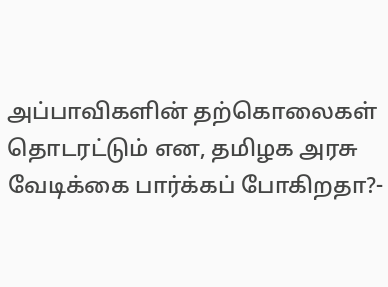அப்பாவிகளின் தற்கொலைகள் தொடரட்டும் என, தமிழக அரசு வேடிக்கை பார்க்கப் போகிறதா?-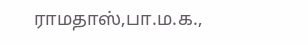ராமதாஸ்,பா.ம.க.,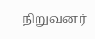நிறுவனர்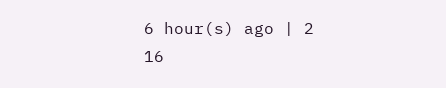6 hour(s) ago | 2
16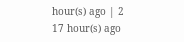hour(s) ago | 2
17 hour(s) ago